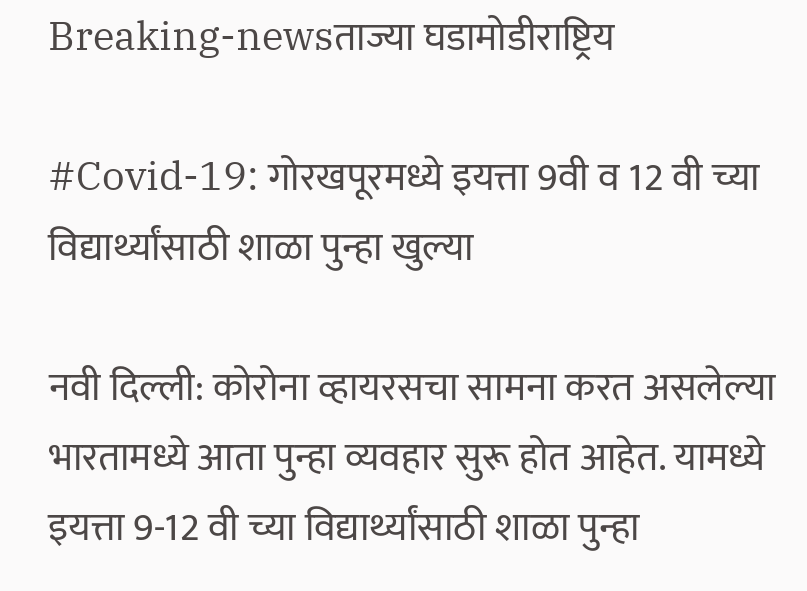Breaking-newsताज्या घडामोडीराष्ट्रिय

#Covid-19: गोरखपूरमध्ये इयत्ता 9वी व 12 वी च्या विद्यार्थ्यांसाठी शाळा पुन्हा खुल्या

नवी दिल्ली: कोरोना व्हायरसचा सामना करत असलेल्या भारतामध्ये आता पुन्हा व्यवहार सुरू होत आहेत. यामध्ये इयत्ता 9-12 वी च्या विद्यार्थ्यांसाठी शाळा पुन्हा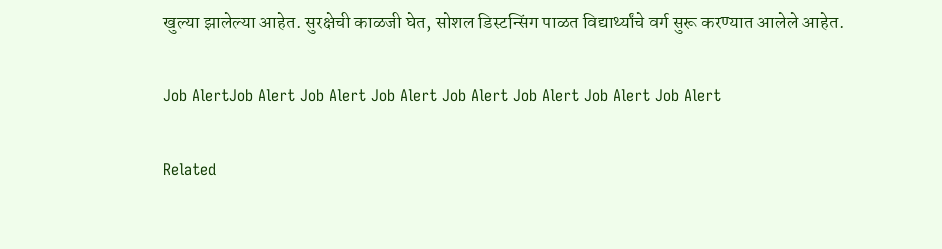खुल्या झालेल्या आहेत. सुरक्षेची काळजी घेत, सोशल डिस्टन्सिंग पाळत विद्यार्थ्यांचे वर्ग सुरू करण्यात आलेले आहेत.

Job AlertJob Alert Job Alert Job Alert Job Alert Job Alert Job Alert Job Alert

Related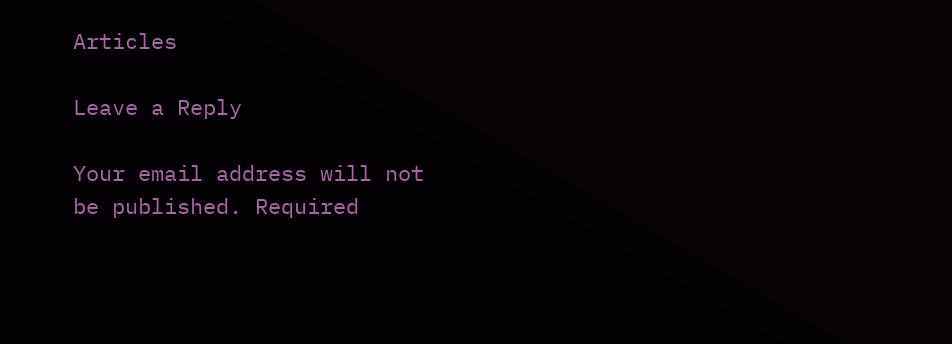Articles

Leave a Reply

Your email address will not be published. Required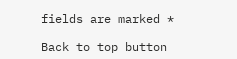fields are marked *

Back to top button